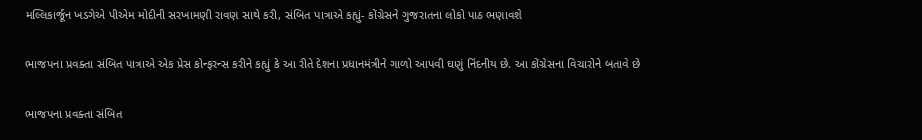મલ્લિકાર્જૂન ખડગેએ પીએમ મોદીની સરખામણી રાવણ સાથે કરી, સંબિત પાત્રાએ કહ્યું- કોંગ્રેસને ગુજરાતના લોકો પાઠ ભણાવશે

ભાજપના પ્રવક્તા સંબિત પાત્રાએ એક પ્રેસ કોન્ફરન્સ કરીને કહ્યું કે આ રીતે દેશના પ્રધાનમંત્રીને ગાળો આપવી ઘણું નિંદનીય છે. આ કોંગ્રેસના વિચારોને બતાવે છે

ભાજપના પ્રવક્તા સંબિત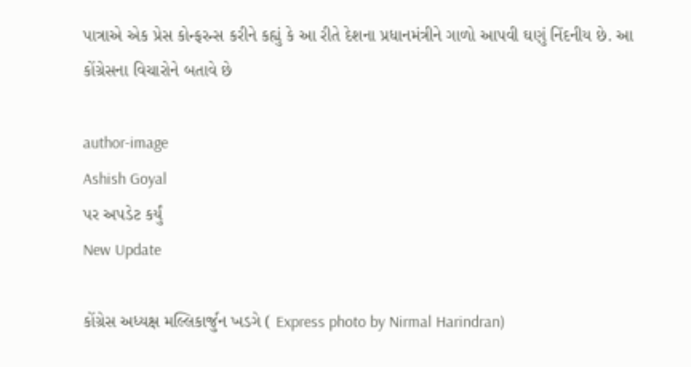પાત્રાએ એક પ્રેસ કોન્ફરન્સ કરીને કહ્યું કે આ રીતે દેશના પ્રધાનમંત્રીને ગાળો આપવી ઘણું નિંદનીય છે. આ કોંગ્રેસના વિચારોને બતાવે છે

author-image
Ashish Goyal
પર અપડેટ કર્યું
New Update

કોંગ્રેસ અધ્યક્ષ મલ્લિકાર્જુન ખડગે ( Express photo by Nirmal Harindran)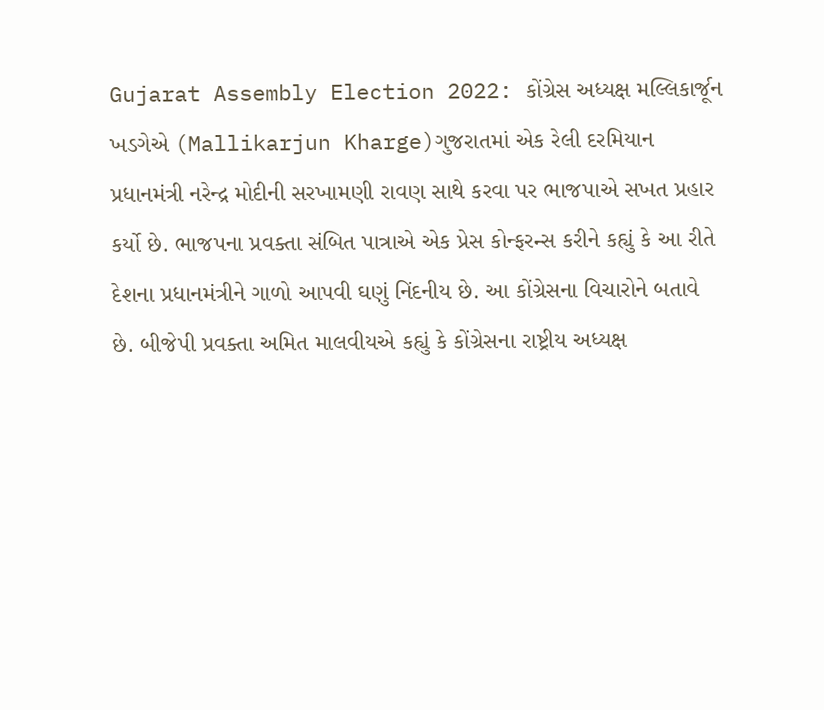Gujarat Assembly Election 2022: કોંગ્રેસ અધ્યક્ષ મલ્લિકાર્જૂન ખડગેએ (Mallikarjun Kharge)ગુજરાતમાં એક રેલી દરમિયાન પ્રધાનમંત્રી નરેન્દ્ર મોદીની સરખામણી રાવણ સાથે કરવા પર ભાજપાએ સખત પ્રહાર કર્યો છે. ભાજપના પ્રવક્તા સંબિત પાત્રાએ એક પ્રેસ કોન્ફરન્સ કરીને કહ્યું કે આ રીતે દેશના પ્રધાનમંત્રીને ગાળો આપવી ઘણું નિંદનીય છે. આ કોંગ્રેસના વિચારોને બતાવે છે. બીજેપી પ્રવક્તા અમિત માલવીયએ કહ્યું કે કોંગ્રેસના રાષ્ટ્રીય અધ્યક્ષ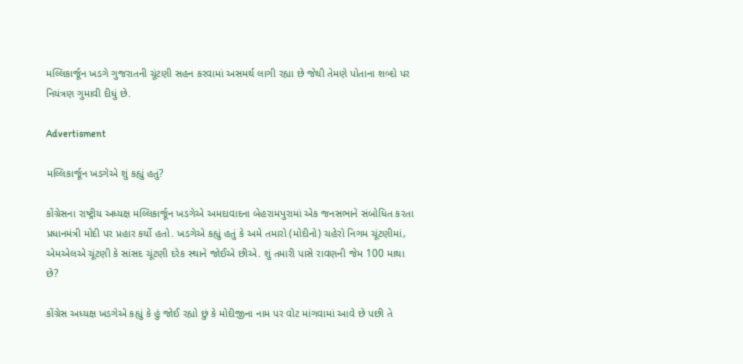મલ્લિકાર્જૂન ખડગે ગુજરાતની ચૂંટણી સહન કરવામાં અસમર્થ લાગી રહ્યા છે જેથી તેમણે પોતાના શબ્દો પર નિયંત્રણ ગુમાવી દીધું છે.

Advertisment

મલ્લિકાર્જૂન ખડગેએ શું કહ્યું હતું?

કોંગ્રેસના રાષ્ટ્રીય અધ્યક્ષ મલ્લિકાર્જૂન ખડગેએ અમદાવાદના બેહરામપુરામાં એક જનસભાને સંબોધિત કરતા પ્રધાનમંત્રી મોદી પર પ્રહાર કર્યો હતો. ખડગેએ કહ્યું હતું કે અમે તમારો (મોદીનો) ચહેરો નિગમ ચૂંટણીમાં, એમએલએ ચૂંટણી કે સાંસદ ચૂંટણી દરેક સ્થાને જોઈએ છીએ. શું તમારી પાસે રાવણની જેમ 100 માથા છે?

કોંગ્રેસ અધ્યક્ષ ખડગેએ કહ્યું કે હું જોઈ રહ્યો છું કે મોદીજીના નામ પર વોટ માંગવામાં આવે છે પછી તે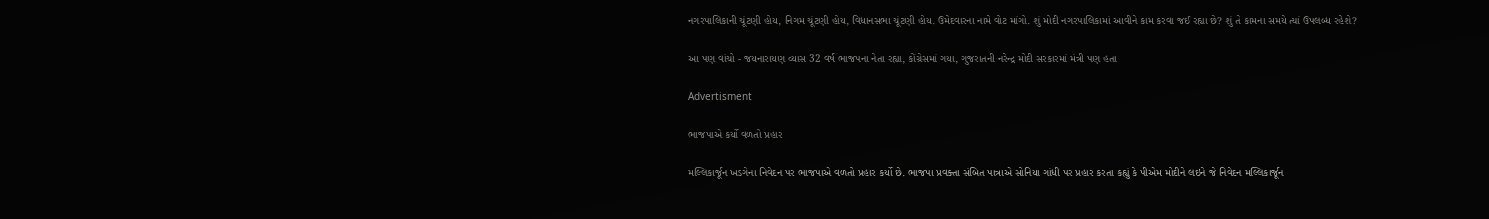નગરપાલિકાની ચૂંટણી હોય, નિગમ ચૂંટણી હોય, વિધાનસભા ચૂંટણી હોય. ઉમેદવારના નામે વોટ માંગો. શું મોદી નગરપાલિકામાં આવીને કામ કરવા જઈ રહ્યા છે? શું તે કામના સમયે ત્યાં ઉપલબ્ધ રહેશે?

આ પણ વાંચો - જયનારાયણ વ્યાસ 32 વર્ષ ભાજપના નેતા રહ્યા, કોંગ્રેસમાં ગયા, ગુજરાતની નરેન્દ્ર મોદી સરકારમાં મંત્રી પણ હતા

Advertisment

ભાજપાએ કર્યો વળતો પ્રહાર

મલ્લિકાર્જૂન ખડગેના નિવેદન પર ભાજપાએ વળતો પ્રહાર કર્યો છે. ભાજપા પ્રવક્તા સંબિત પાત્રાએ સોનિયા ગાંધી પર પ્રહાર કરતા કહ્યું કે પીએમ મોદીને લઇને જે નિવેદન મલ્લિકાર્જૂન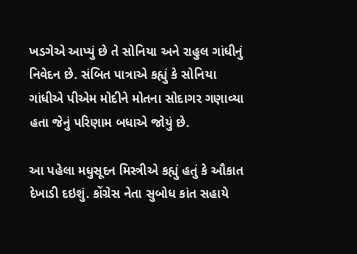ખડગેએ આપ્યું છે તે સોનિયા અને રાહુલ ગાંધીનું નિવેદન છે. સંબિત પાત્રાએ કહ્યું કે સોનિયા ગાંધીએ પીએમ મોદીને મોતના સોદાગર ગણાવ્યા હતા જેનું પરિણામ બધાએ જોયું છે.

આ પહેલા મધુસૂદન મિસ્ત્રીએ કહ્યું હતું કે ઔકાત દેખાડી દઇશું. કોંગ્રેસ નેતા સુબોધ કાંત સહાયે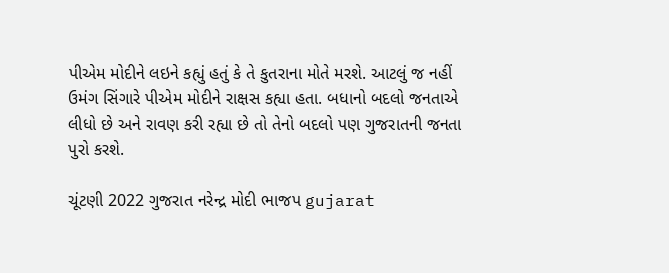પીએમ મોદીને લઇને કહ્યું હતું કે તે કુતરાના મોતે મરશે. આટલું જ નહીં ઉમંગ સિંગારે પીએમ મોદીને રાક્ષસ કહ્યા હતા. બધાનો બદલો જનતાએ લીધો છે અને રાવણ કરી રહ્યા છે તો તેનો બદલો પણ ગુજરાતની જનતા પુરો કરશે.

ચૂંટણી 2022 ગુજરાત નરેન્દ્ર મોદી ભાજપ gujarat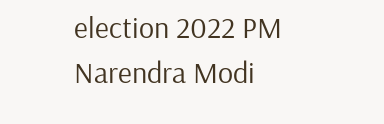election 2022 PM Narendra Modi